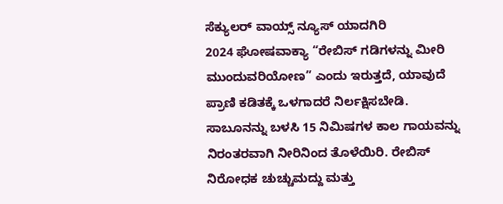ಸೆಕ್ಯುಲರ್ ವಾಯ್ಸ್ ನ್ಯೂಸ್ ಯಾದಗಿರಿ
2024 ಘೋಷವಾಕ್ಯಾ “ರೇಬಿಸ್ ಗಡಿಗಳನ್ನು ಮೀರಿ ಮುಂದುವರಿಯೋಣ” ಎಂದು ಇರುತ್ತದೆ, ಯಾವುದೆ ಪ್ರಾಣಿ ಕಡಿತಕ್ಕೆ ಒಳಗಾದರೆ ನಿರ್ಲಕ್ಷಿಸಬೇಡಿ. ಸಾಬೂನನ್ನು ಬಳಸಿ 15 ನಿಮಿಷಗಳ ಕಾಲ ಗಾಯವನ್ನು ನಿರಂತರವಾಗಿ ನೀರಿನಿಂದ ತೊಳೆಯಿರಿ. ರೇಬಿಸ್ ನಿರೋಧಕ ಚುಚ್ಚುಮದ್ದು ಮತ್ತು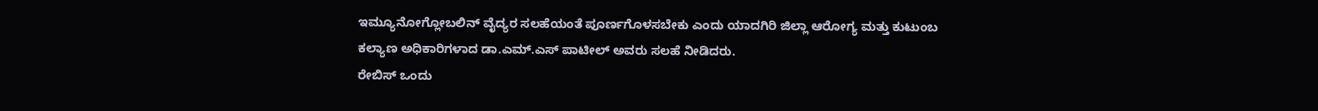ಇಮ್ಯೂನೋಗ್ಲೋಬಲಿನ್ ವೈದ್ಯರ ಸಲಹೆಯಂತೆ ಪೂರ್ಣಗೊಳಸಬೇಕು ಎಂದು ಯಾದಗಿರಿ ಜಿಲ್ಲಾ ಆರೋಗ್ಯ ಮತ್ತು ಕುಟುಂಬ ಕಲ್ಯಾಣ ಅಧಿಕಾರಿಗಳಾದ ಡಾ.ಎಮ್.ಎಸ್ ಪಾಟೀಲ್ ಅವರು ಸಲಹೆ ನೀಡಿದರು.
ರೇಬಿಸ್ ಒಂದು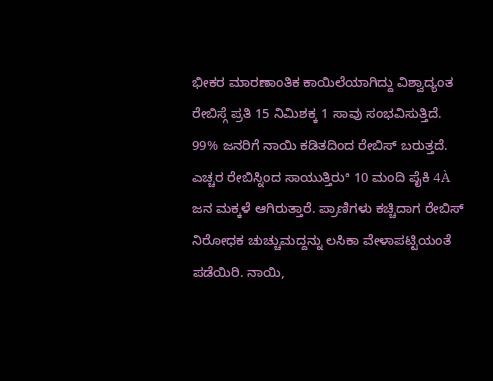ಭೀಕರ ಮಾರಣಾಂತಿಕ ಕಾಯಿಲೆಯಾಗಿದ್ದು ವಿಶ್ವಾದ್ಯಂತ ರೇಬಿಸ್ಗೆ ಪ್ರತಿ 15 ನಿಮಿಶಕ್ಕ 1 ಸಾವು ಸಂಭವಿಸುತ್ತಿದೆ. 99% ಜನರಿಗೆ ನಾಯಿ ಕಡಿತದಿಂದ ರೇಬಿಸ್ ಬರುತ್ತದೆ. ಎಚ್ಚರ ರೇಬಿಸ್ನಿಂದ ಸಾಯುತ್ತಿರುª 10 ಮಂದಿ ಪೈಕಿ 4À ಜನ ಮಕ್ಕಳೆ ಆಗಿರುತ್ತಾರೆ. ಪ್ರಾಣಿಗಳು ಕಚ್ಚಿದಾಗ ರೇಬಿಸ್ ನಿರೋಧಕ ಚುಚ್ಚುಮದ್ದನ್ನು ಲಸಿಕಾ ವೇಳಾಪಟ್ಟಿಯಂತೆ ಪಡೆಯಿರಿ. ನಾಯಿ,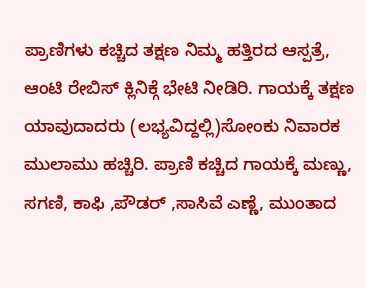ಪ್ರಾಣಿಗಳು ಕಚ್ಚಿದ ತಕ್ಷಣ ನಿಮ್ಮ ಹತ್ತಿರದ ಆಸ್ಪತ್ರೆ, ಆಂಟಿ ರೇಬಿಸ್ ಕ್ಲಿನಿಕ್ಗೆ ಭೇಟಿ ನೀಡಿರಿ. ಗಾಯಕ್ಕೆ ತಕ್ಷಣ ಯಾವುದಾದರು (ಲಭ್ಯವಿದ್ದಲ್ಲಿ)ಸೋಂಕು ನಿವಾರಕ ಮುಲಾಮು ಹಚ್ಚಿರಿ. ಪ್ರಾಣಿ ಕಚ್ಚಿದ ಗಾಯಕ್ಕೆ ಮಣ್ಣು, ಸಗಣಿ, ಕಾಫಿ ,ಪೌಡರ್ ,ಸಾಸಿವೆ ಎಣ್ಣೆ, ಮುಂತಾದ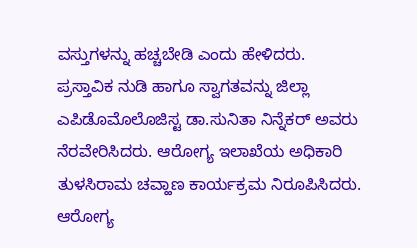ವಸ್ತುಗಳನ್ನು ಹಚ್ಚಬೇಡಿ ಎಂದು ಹೇಳಿದರು.
ಪ್ರಸ್ತಾವಿಕ ನುಡಿ ಹಾಗೂ ಸ್ವಾಗತವನ್ನು ಜಿಲ್ಲಾ ಎಪಿಡೊಮೊಲೊಜಿಸ್ಟ ಡಾ.ಸುನಿತಾ ನಿನ್ನೆಕರ್ ಅವರು ನೆರವೇರಿಸಿದರು. ಆರೋಗ್ಯ ಇಲಾಖೆಯ ಅಧಿಕಾರಿ ತುಳಸಿರಾಮ ಚವ್ಹಾಣ ಕಾರ್ಯಕ್ರಮ ನಿರೂಪಿಸಿದರು. ಆರೋಗ್ಯ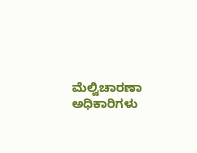ಮೆಲ್ವಿಚಾರಣಾ ಅಧಿಕಾರಿಗಳು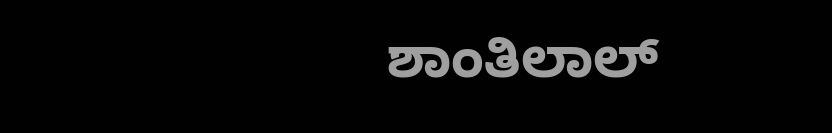ಶಾಂತಿಲಾಲ್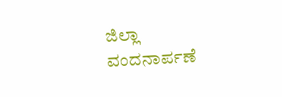ಜಿಲ್ಲಾ ವಂದನಾರ್ಪಣೆ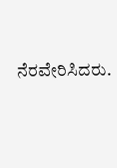ನೆರವೇರಿಸಿದರು.